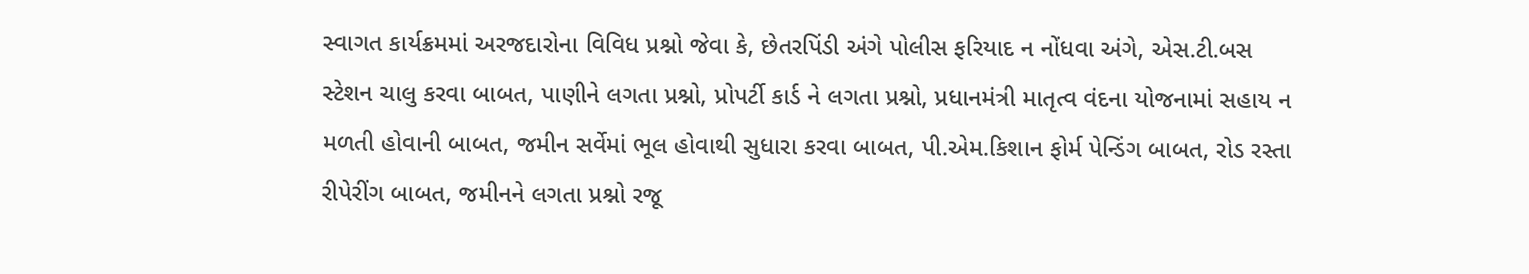સ્વાગત કાર્યક્રમમાં અરજદારોના વિવિધ પ્રશ્નો જેવા કે, છેતરપિંડી અંગે પોલીસ ફરિયાદ ન નોંધવા અંગે, એસ.ટી.બસ સ્ટેશન ચાલુ કરવા બાબત, પાણીને લગતા પ્રશ્નો, પ્રોપર્ટી કાર્ડ ને લગતા પ્રશ્નો, પ્રધાનમંત્રી માતૃત્વ વંદના યોજનામાં સહાય ન મળતી હોવાની બાબત, જમીન સર્વેમાં ભૂલ હોવાથી સુધારા કરવા બાબત, પી.એમ.કિશાન ફોર્મ પેન્ડિંગ બાબત, રોડ રસ્તા રીપેરીંગ બાબત, જમીનને લગતા પ્રશ્નો રજૂ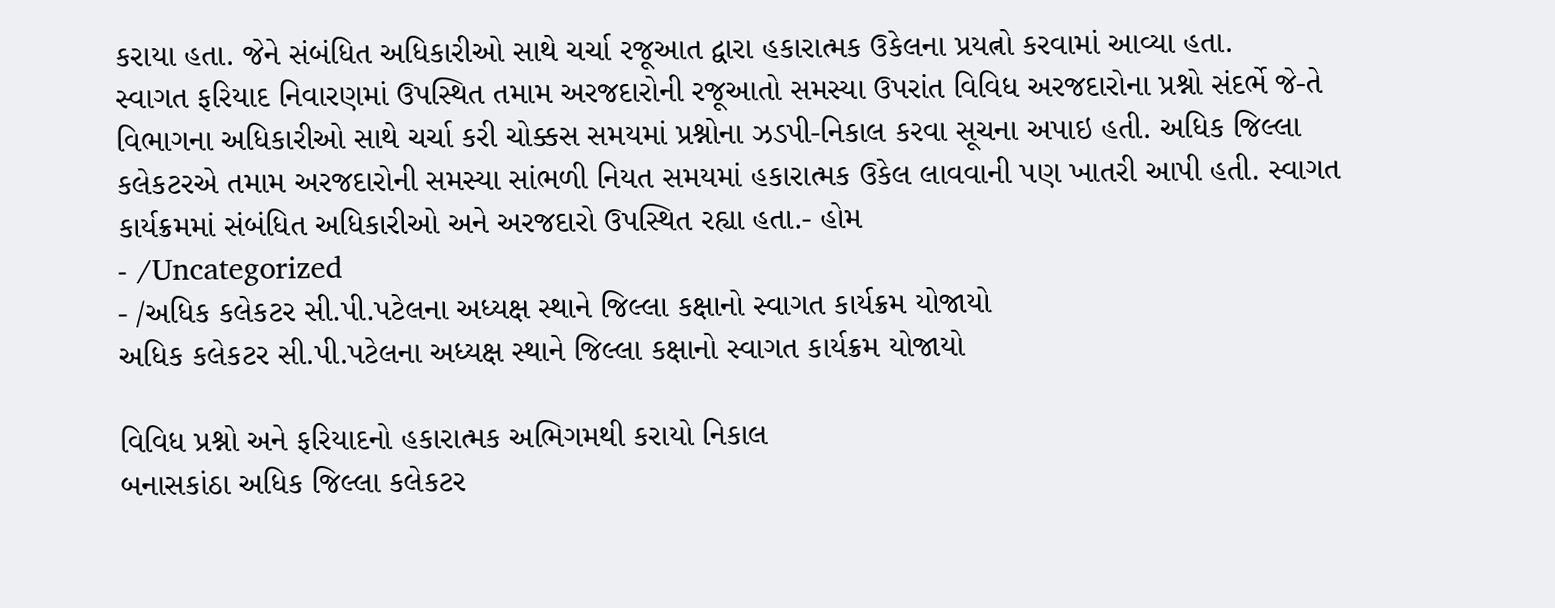કરાયા હતા. જેને સંબંધિત અધિકારીઓ સાથે ચર્ચા રજૂઆત દ્વારા હકારાત્મક ઉકેલના પ્રયત્નો કરવામાં આવ્યા હતા.
સ્વાગત ફરિયાદ નિવારણમાં ઉપસ્થિત તમામ અરજદારોની રજૂઆતો સમસ્યા ઉપરાંત વિવિધ અરજદારોના પ્રશ્નો સંદર્ભે જે-તે વિભાગના અધિકારીઓ સાથે ચર્ચા કરી ચોક્કસ સમયમાં પ્રશ્નોના ઝડપી-નિકાલ કરવા સૂચના અપાઇ હતી. અધિક જિલ્લા કલેકટરએ તમામ અરજદારોની સમસ્યા સાંભળી નિયત સમયમાં હકારાત્મક ઉકેલ લાવવાની પણ ખાતરી આપી હતી. સ્વાગત કાર્યક્રમમાં સંબંધિત અધિકારીઓ અને અરજદારો ઉપસ્થિત રહ્યા હતા.- હોમ
- /Uncategorized
- /અધિક કલેકટર સી.પી.પટેલના અધ્યક્ષ સ્થાને જિલ્લા કક્ષાનો સ્વાગત કાર્યક્રમ યોજાયો
અધિક કલેકટર સી.પી.પટેલના અધ્યક્ષ સ્થાને જિલ્લા કક્ષાનો સ્વાગત કાર્યક્રમ યોજાયો

વિવિધ પ્રશ્નો અને ફરિયાદનો હકારાત્મક અભિગમથી કરાયો નિકાલ
બનાસકાંઠા અધિક જિલ્લા કલેકટર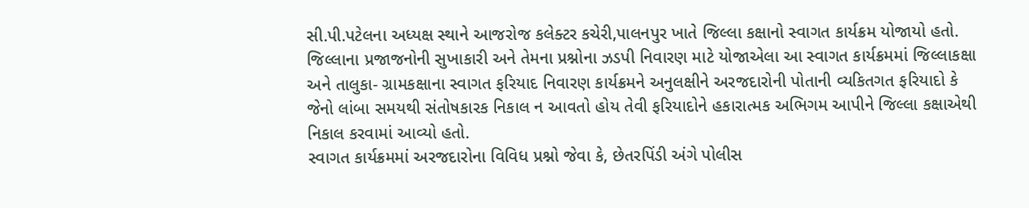સી.પી.પટેલના અધ્યક્ષ સ્થાને આજરોજ કલેક્ટર કચેરી,પાલનપુર ખાતે જિલ્લા કક્ષાનો સ્વાગત કાર્યક્રમ યોજાયો હતો. જિલ્લાના પ્રજાજનોની સુખાકારી અને તેમના પ્રશ્નોના ઝડપી નિવારણ માટે યોજાએલા આ સ્વાગત કાર્યક્રમમાં જિલ્લાકક્ષા અને તાલુકા- ગ્રામકક્ષાના સ્વાગત ફરિયાદ નિવારણ કાર્યક્રમને અનુલક્ષીને અરજદારોની પોતાની વ્યકિતગત ફરિયાદો કે જેનો લાંબા સમયથી સંતોષકારક નિકાલ ન આવતો હોય તેવી ફરિયાદોને હકારાત્મક અભિગમ આપીને જિલ્લા કક્ષાએથી નિકાલ કરવામાં આવ્યો હતો.
સ્વાગત કાર્યક્રમમાં અરજદારોના વિવિધ પ્રશ્નો જેવા કે, છેતરપિંડી અંગે પોલીસ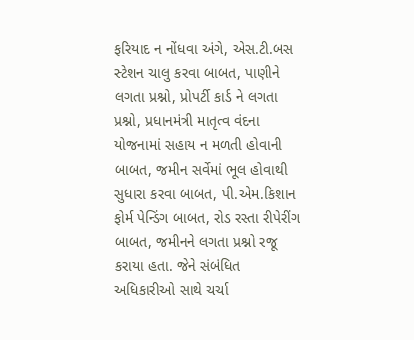ફરિયાદ ન નોંધવા અંગે, એસ.ટી.બસ સ્ટેશન ચાલુ કરવા બાબત, પાણીને લગતા પ્રશ્નો, પ્રોપર્ટી કાર્ડ ને લગતા પ્રશ્નો, પ્રધાનમંત્રી માતૃત્વ વંદના યોજનામાં સહાય ન મળતી હોવાની બાબત, જમીન સર્વેમાં ભૂલ હોવાથી સુધારા કરવા બાબત, પી.એમ.કિશાન ફોર્મ પેન્ડિંગ બાબત, રોડ રસ્તા રીપેરીંગ બાબત, જમીનને લગતા પ્રશ્નો રજૂ કરાયા હતા. જેને સંબંધિત અધિકારીઓ સાથે ચર્ચા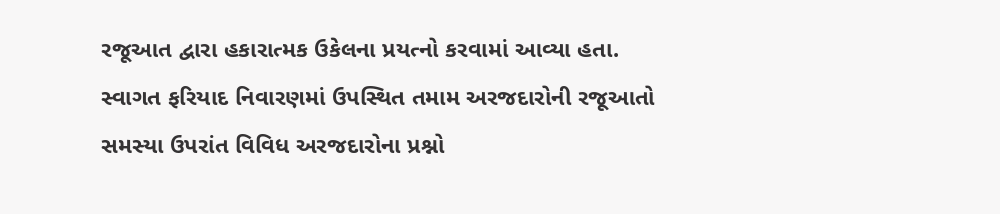રજૂઆત દ્વારા હકારાત્મક ઉકેલના પ્રયત્નો કરવામાં આવ્યા હતા.
સ્વાગત ફરિયાદ નિવારણમાં ઉપસ્થિત તમામ અરજદારોની રજૂઆતો સમસ્યા ઉપરાંત વિવિધ અરજદારોના પ્રશ્નો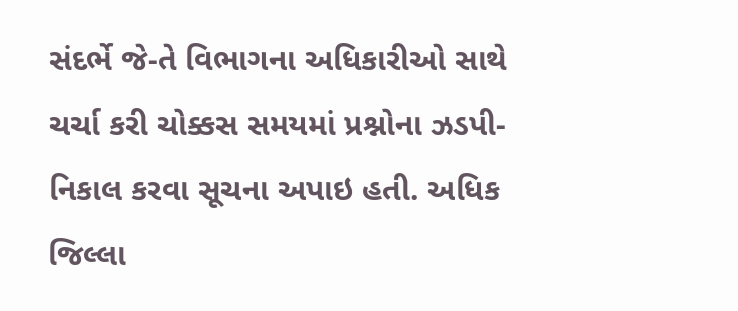સંદર્ભે જે-તે વિભાગના અધિકારીઓ સાથે ચર્ચા કરી ચોક્કસ સમયમાં પ્રશ્નોના ઝડપી-નિકાલ કરવા સૂચના અપાઇ હતી. અધિક જિલ્લા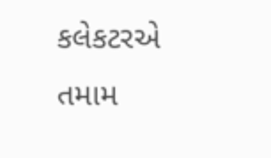કલેકટરએ તમામ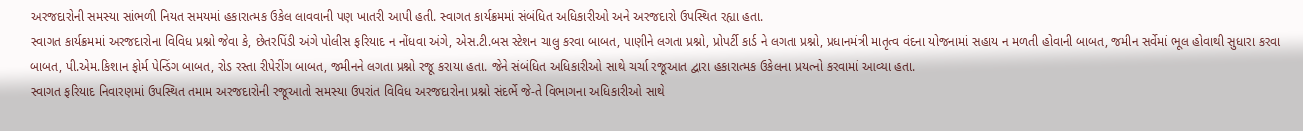અરજદારોની સમસ્યા સાંભળી નિયત સમયમાં હકારાત્મક ઉકેલ લાવવાની પણ ખાતરી આપી હતી. સ્વાગત કાર્યક્રમમાં સંબંધિત અધિકારીઓ અને અરજદારો ઉપસ્થિત રહ્યા હતા.
સ્વાગત કાર્યક્રમમાં અરજદારોના વિવિધ પ્રશ્નો જેવા કે, છેતરપિંડી અંગે પોલીસ ફરિયાદ ન નોંધવા અંગે, એસ.ટી.બસ સ્ટેશન ચાલુ કરવા બાબત, પાણીને લગતા પ્રશ્નો, પ્રોપર્ટી કાર્ડ ને લગતા પ્રશ્નો, પ્રધાનમંત્રી માતૃત્વ વંદના યોજનામાં સહાય ન મળતી હોવાની બાબત, જમીન સર્વેમાં ભૂલ હોવાથી સુધારા કરવા બાબત, પી.એમ.કિશાન ફોર્મ પેન્ડિંગ બાબત, રોડ રસ્તા રીપેરીંગ બાબત, જમીનને લગતા પ્રશ્નો રજૂ કરાયા હતા. જેને સંબંધિત અધિકારીઓ સાથે ચર્ચા રજૂઆત દ્વારા હકારાત્મક ઉકેલના પ્રયત્નો કરવામાં આવ્યા હતા.
સ્વાગત ફરિયાદ નિવારણમાં ઉપસ્થિત તમામ અરજદારોની રજૂઆતો સમસ્યા ઉપરાંત વિવિધ અરજદારોના પ્રશ્નો સંદર્ભે જે-તે વિભાગના અધિકારીઓ સાથે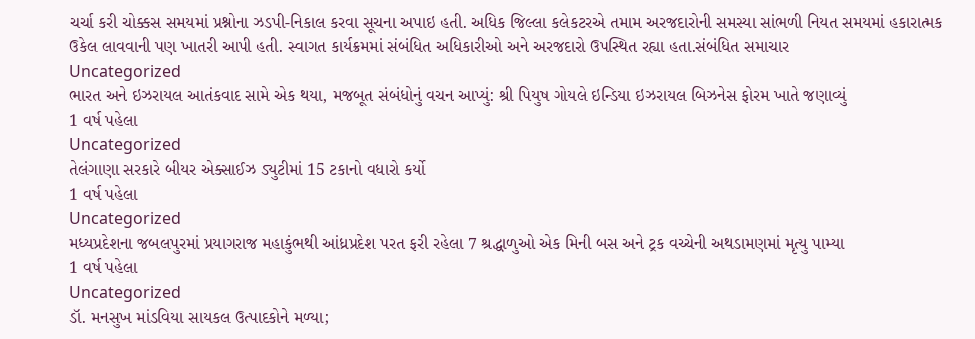ચર્ચા કરી ચોક્કસ સમયમાં પ્રશ્નોના ઝડપી-નિકાલ કરવા સૂચના અપાઇ હતી. અધિક જિલ્લા કલેકટરએ તમામ અરજદારોની સમસ્યા સાંભળી નિયત સમયમાં હકારાત્મક ઉકેલ લાવવાની પણ ખાતરી આપી હતી. સ્વાગત કાર્યક્રમમાં સંબંધિત અધિકારીઓ અને અરજદારો ઉપસ્થિત રહ્યા હતા.સંબંધિત સમાચાર
Uncategorized
ભારત અને ઇઝરાયલ આતંકવાદ સામે એક થયા, મજબૂત સંબંધોનું વચન આપ્યું: શ્રી પિયુષ ગોયલે ઇન્ડિયા ઇઝરાયલ બિઝનેસ ફોરમ ખાતે જણાવ્યું
1 વર્ષ પહેલા
Uncategorized
તેલંગાણા સરકારે બીયર એક્સાઈઝ ડ્યુટીમાં 15 ટકાનો વધારો કર્યો
1 વર્ષ પહેલા
Uncategorized
મધ્યપ્રદેશના જબલપુરમાં પ્રયાગરાજ મહાકુંભથી આંધ્રપ્રદેશ પરત ફરી રહેલા 7 શ્રદ્ધાળુઓ એક મિની બસ અને ટ્રક વચ્ચેની અથડામણમાં મૃત્યુ પામ્યા
1 વર્ષ પહેલા
Uncategorized
ડૉ. મનસુખ માંડવિયા સાયકલ ઉત્પાદકોને મળ્યા;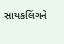સાયકલિંગને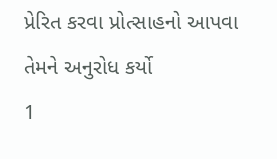પ્રેરિત કરવા પ્રોત્સાહનો આપવા તેમને અનુરોધ કર્યો
1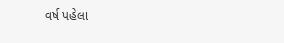વર્ષ પહેલા